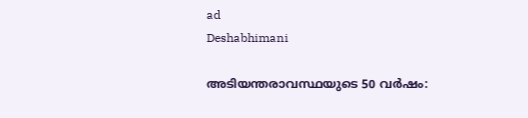ad
Deshabhimani

അടിയന്തരാവസ്ഥയുടെ 50 വർഷം: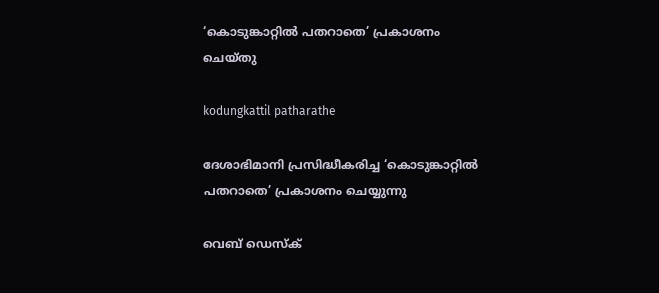‘കൊടുങ്കാറ്റിൽ പതറാതെ’ പ്രകാശനം ചെയ്തു

kodungkattil patharathe

ദേശാഭിമാനി പ്രസിദ്ധീകരിച്ച ‘കൊടുങ്കാറ്റിൽ പതറാതെ’ പ്രകാശനം ചെയ്യുന്നു

വെബ് ഡെസ്ക്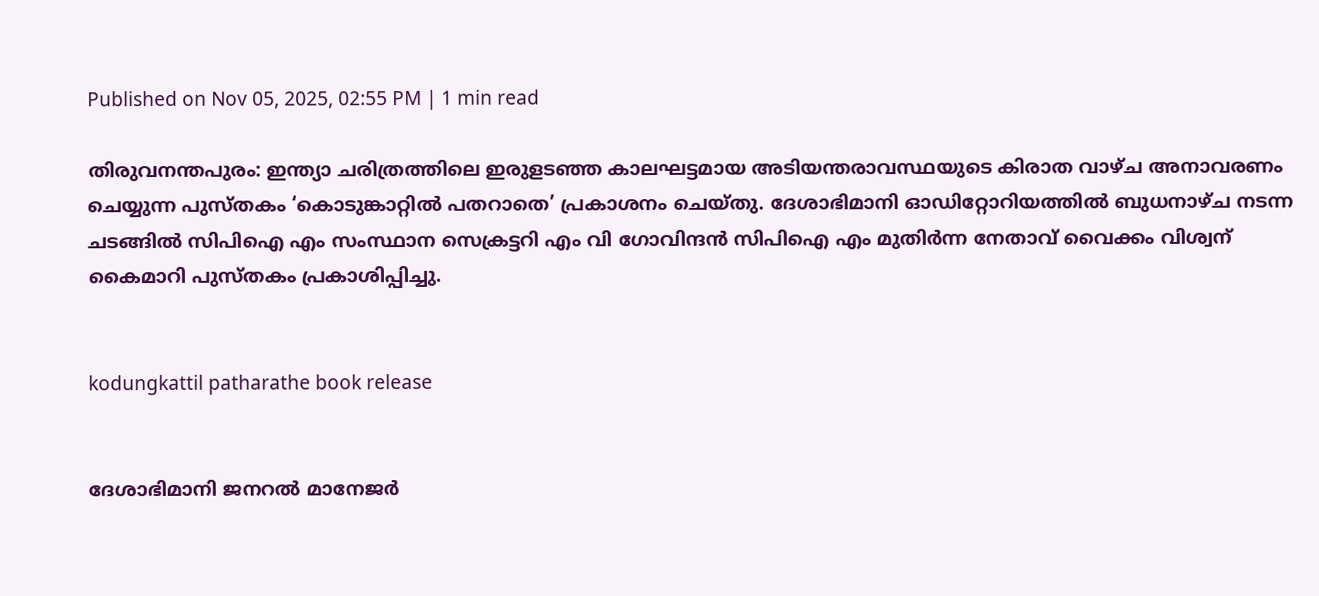Published on Nov 05, 2025, 02:55 PM | 1 min read

തിരുവനന്തപുരം: ഇന്ത്യാ ചരിത്രത്തിലെ ഇരുളടഞ്ഞ കാലഘട്ടമായ അടിയന്തരാവസ്ഥയുടെ കിരാത വാഴ്‌ച അനാവരണം ചെയ്യുന്ന പുസ്‌തകം ‘കൊടുങ്കാറ്റിൽ പതറാതെ’ പ്രകാശനം ചെയ്തു. ദേശാഭിമാനി ഓഡിറ്റോറിയത്തിൽ ബുധനാഴ്ച നടന്ന ചടങ്ങിൽ സിപിഐ എം സംസ്ഥാന സെക്രട്ടറി എം വി ഗോവിന്ദൻ സിപിഐ എം മുതിർന്ന നേതാവ്‌ വൈക്കം വിശ്വന്‌ കൈമാറി പുസ്‌തകം പ്രകാശിപ്പിച്ചു.


kodungkattil patharathe book release


ദേശാഭിമാനി ജനറല്‍ മാനേജര്‍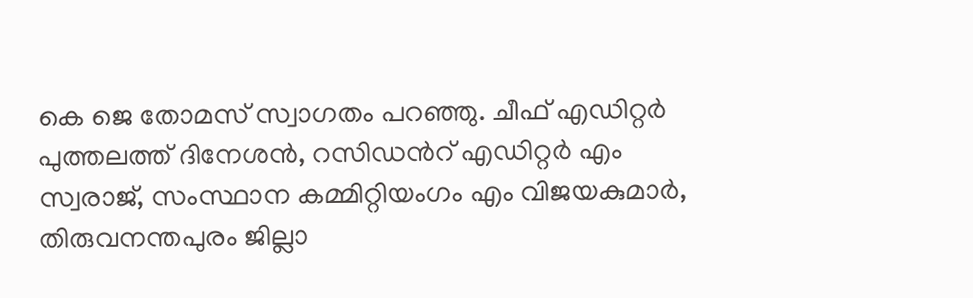കെ ജെ തോമസ് സ്വാഗതം പറഞ്ഞു. ചീഫ് എഡിറ്റര്‍ പുത്തലത്ത് ദിനേശന്‍, റസിഡന്‍റ് എഡിറ്റര്‍ എം സ്വരാജ്, സംസ്ഥാന കമ്മിറ്റിയംഗം എം വിജയകുമാര്‍, തിരുവനന്തപുരം ജില്ലാ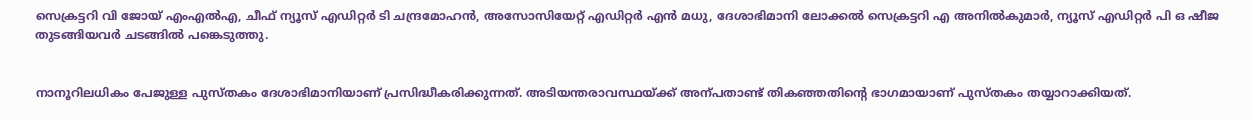സെക്രട്ടറി വി ജോയ് എംഎല്‍എ, ചീഫ് ന്യൂസ് എഡിറ്റര്‍ ടി ചന്ദ്രമോഹന്‍, അസോസിയേറ്റ് എഡിറ്റര്‍ എന്‍ മധു, ദേശാഭിമാനി ലോക്കല്‍ സെക്രട്ടറി എ അനില്‍കുമാര്‍, ന്യൂസ് എഡിറ്റര്‍ പി ഒ ഷീജ തുടങ്ങിയവര്‍ ചടങ്ങില്‍ പങ്കെടുത്തു.


നാനൂറിലധികം പേജുള്ള പുസ്‌തകം ദേശാഭിമാനിയാണ്‌ പ്രസിദ്ധീകരിക്കുന്നത്‌. അടിയന്തരാവസ്ഥയ്ക്ക്‌ അന്പതാണ്ട്‌ തികഞ്ഞതിന്റെ ഭാഗമായാണ്‌ പുസ്‌തകം തയ്യാറാക്കിയത്‌.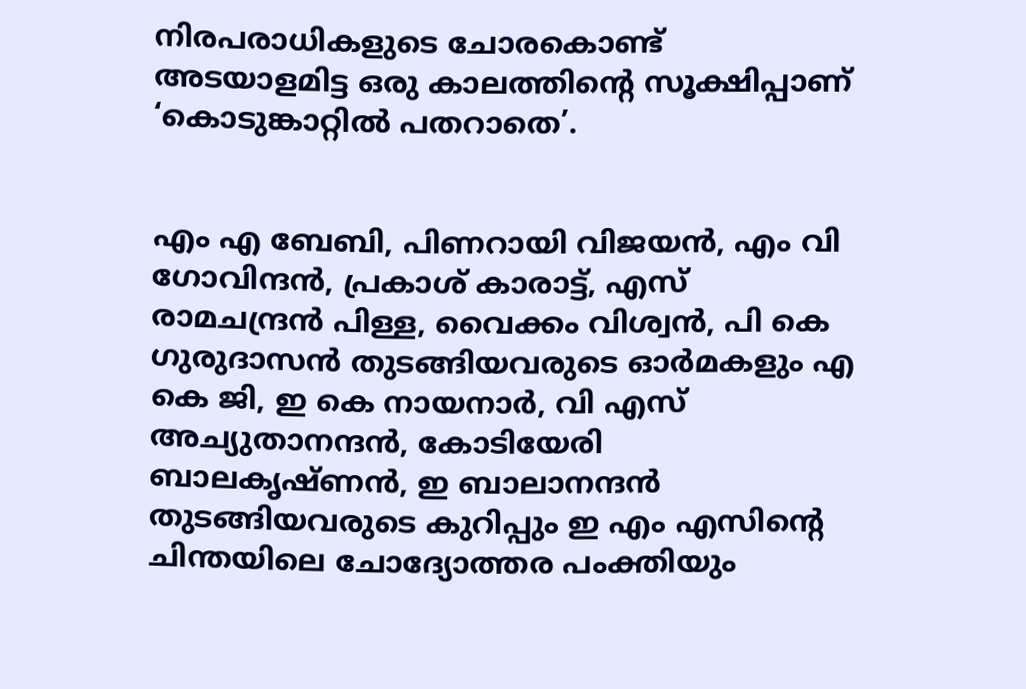നിരപരാധികളുടെ ചോരകൊണ്ട്‌ അടയാളമിട്ട ഒരു കാലത്തിന്റെ സൂക്ഷിപ്പാണ്‌ ‘കൊടുങ്കാറ്റിൽ പതറാതെ’.


എം എ ബേബി, പിണറായി വിജയൻ, എം വി ഗോവിന്ദൻ, പ്രകാശ്‌ കാരാട്ട്‌, എസ്‌ രാമചന്ദ്രൻ പിള്ള, വൈക്കം വിശ്വൻ, പി കെ ഗുരുദാസൻ തുടങ്ങിയവരുടെ ഓർമകളും എ കെ ജി, ഇ കെ നായനാർ, വി എസ്‌ അച്യുതാനന്ദൻ, കോടിയേരി ബാലകൃഷ്‌ണൻ, ഇ ബാലാനന്ദൻ തുടങ്ങിയവരുടെ കുറിപ്പും ഇ എം എസിന്റെ ചിന്തയിലെ ചോദ്യോത്തര പംക്തിയും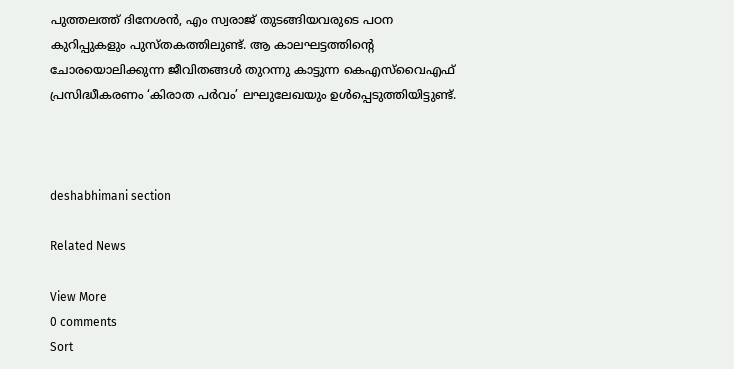പുത്തലത്ത്‌ ദിനേശൻ, എം സ്വരാജ്‌ തുടങ്ങിയവരുടെ പഠന കുറിപ്പുകളും പുസ്‌തകത്തിലുണ്ട്‌. ആ കാലഘട്ടത്തിന്റെ ചോരയൊലിക്കുന്ന ജീവിതങ്ങൾ തുറന്നു കാട്ടുന്ന കെഎസ്‌വൈഎഫ്‌ പ്രസിദ്ധീകരണം ‘കിരാത പർവം’ ലഘുലേഖയും ഉൾപ്പെടുത്തിയിട്ടുണ്ട്‌.



deshabhimani section

Related News

View More
0 comments
Sort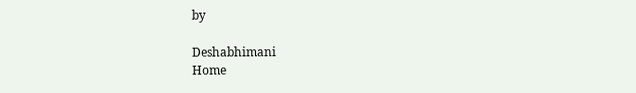by

Deshabhimani
Home